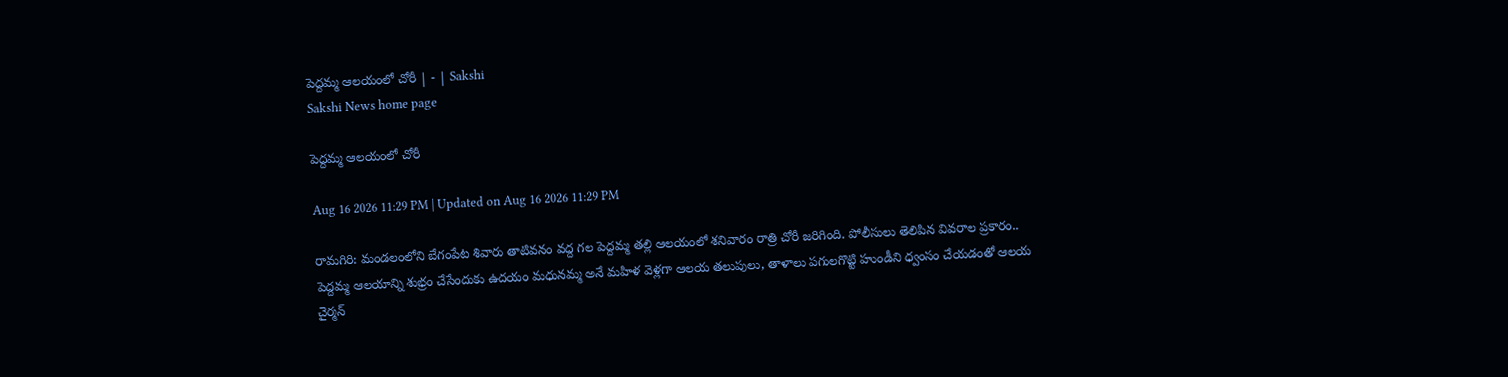పెద్దమ్మ ఆలయంలో చోరీ | - | Sakshi
Sakshi News home page

పెద్దమ్మ ఆలయంలో చోరీ

Aug 16 2026 11:29 PM | Updated on Aug 16 2026 11:29 PM

రామగిరి: మండలంలోని బేగంపేట శివారు తాటివనం వద్ద గల పెద్దమ్మ తల్లి ఆలయంలో శనివారం రాత్రి చోరీ జరిగింది. పోలీసులు తెలిపిన వివరాల ప్రకారం.. పెద్దమ్మ ఆలయాన్ని శుభ్రం చేసేందుకు ఉదయం మధునమ్మ అనే మహిళ వెళ్లగా ఆలయ తలుపులు, తాళాలు పగులగొట్టి హుండీని ధ్వంసం చేయడంతో ఆలయ చైర్మన్‌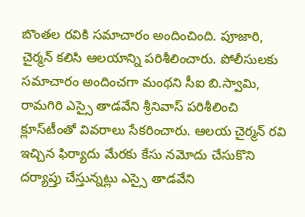బొంతల రవికి సమాచారం అందించింది. పూజారి, చైర్మన్‌ కలిసి ఆలయాన్ని పరిశీలించారు. పోలీసులకు సమాచారం అందించగా మంథని సీఐ బి.స్వామి, రామగిరి ఎస్సై తాడవేని శ్రీనివాస్‌ పరిశీలించి క్లూస్‌టీంతో వివరాలు సేకరించారు. ఆలయ చైర్మన్‌ రవి ఇచ్చిన ఫిర్యాదు మేరకు కేసు నమోదు చేసుకొని దర్యాప్తు చేస్తున్నట్లు ఎస్సై తాడవేని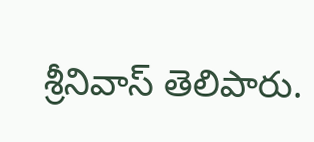శ్రీనివాస్‌ తెలిపారు.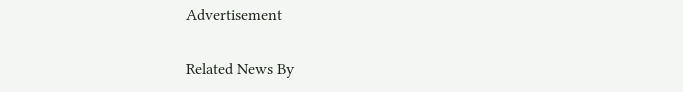Advertisement

Related News By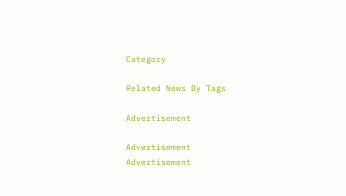Category

Related News By Tags

Advertisement

Advertisement
Advertisement